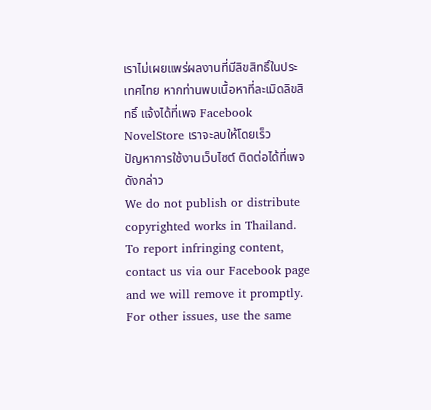เราไม่เผยแพร่ผลงานที่มีลิขสิทธิ์ในประเทศไทย หากท่านพบเนื้อหาที่ละเมิดลิขสิทธิ์ แจ้งได้ที่เพจ Facebook NovelStore เราจะลบให้โดยเร็ว
ปัญหาการใช้งานเว็บไซต์ ติดต่อได้ที่เพจดังกล่าว
We do not publish or distribute copyrighted works in Thailand. To report infringing content, contact us via our Facebook page and we will remove it promptly. For other issues, use the same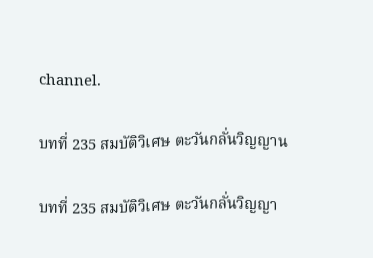channel.

บทที่ 235 สมบัติวิเศษ ตะวันกลั่นวิญญาน

บทที่ 235 สมบัติวิเศษ ตะวันกลั่นวิญญา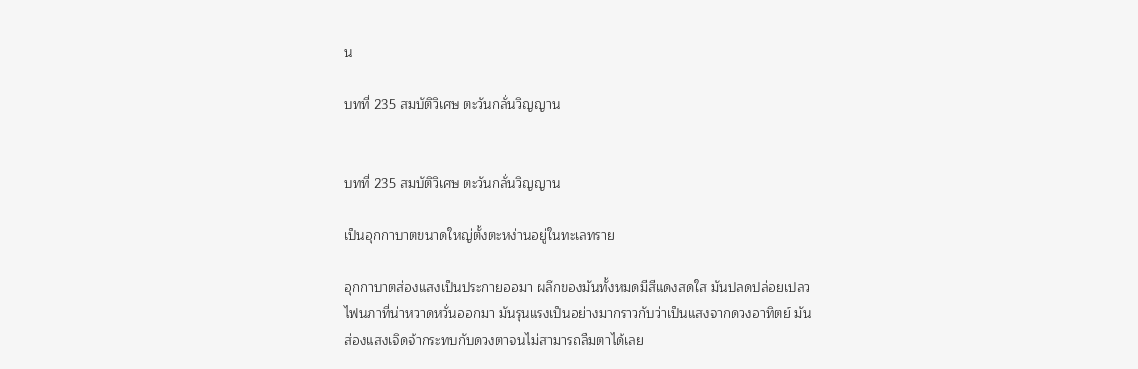น

บทที่ 235 สมบัติวิเศษ ตะวันกลั่นวิญญาน


บทที่ 235 สมบัติวิเศษ ตะวันกลั่นวิญญาน

เป็นอุกกาบาตขนาดใหญ่ตั้งตะหง่านอยู่ในทะเลทราย

อุกกาบาตส่องแสงเป็นประกายออมา ผลึกของมันทั้งหมดมีสีแดงสดใส มันปลดปล่อยเปลวไฟนภาที่น่าหวาดหวั่นออกมา มันรุนแรงเป็นอย่างมากราวกับว่าเป็นแสงจากดวงอาทิตย์ มันส่องแสงเจิดจ้ากระทบกับดวงตาจนไม่สามารถลืมตาได้เลย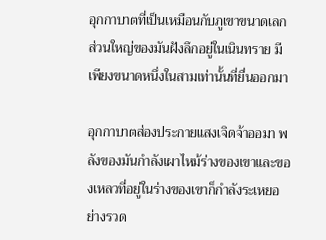อุกกาบาตที่เป็นเหมือนกับภูเขาขนาดเลก ส่วนใหญ่ของมันฝังลึกอยู่ในเนินทราย มีเพียงขนาดหนึ่งในสามเท่านั้นที่ยื่นออกมา

อุกกาบาตส่องประกายแสงเจิดจ้าออมา พลังของมันกำลังเผาไหม้ร่างของเขาและของเหลวที่อยู่ในร่างของเขาก็กำลังระเหยอย่างรวด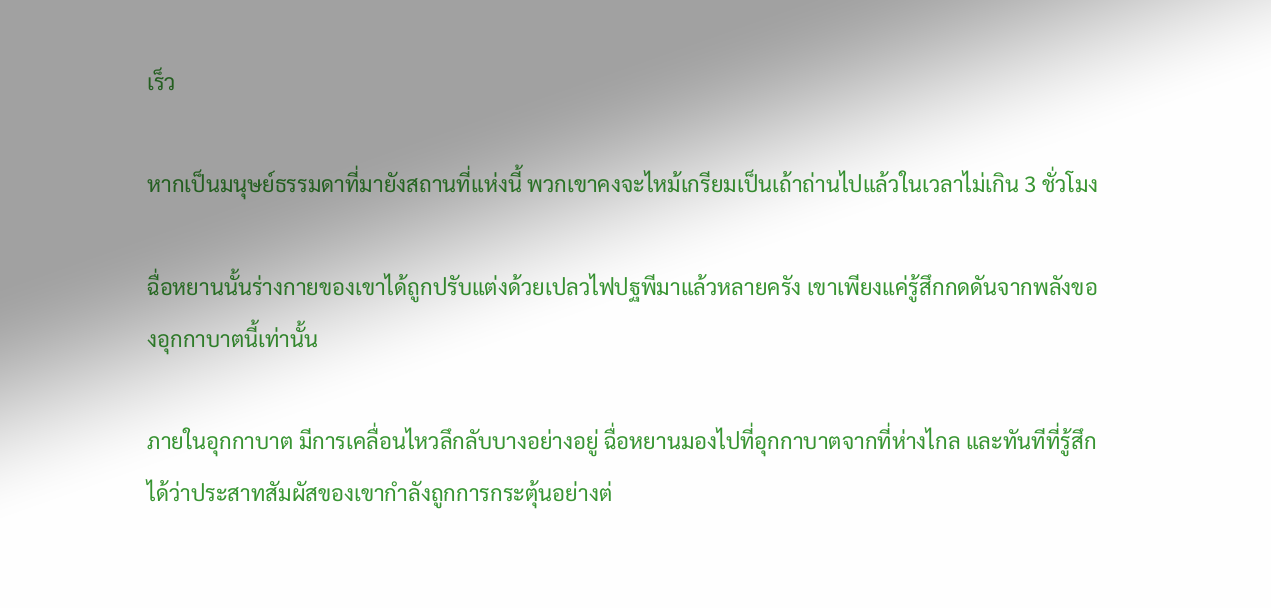เร็ว

หากเป็นมนุษย์ธรรมดาที่มายังสถานที่แห่งนี้ พวกเขาคงจะไหม้เกรียมเป็นเถ้าถ่านไปแล้วในเวลาไม่เกิน 3 ชั่วโมง

ฉื่อหยานนั้นร่างกายของเขาได้ถูกปรับแต่งด้วยเปลวไฟปฐพีมาแล้วหลายครัง เขาเพียงแค่รู้สึกกดดันจากพลังของอุกกาบาตนี้เท่านั้น

ภายในอุกกาบาต มีการเคลื่อนไหวลึกลับบางอย่างอยู่ ฉื่อหยานมองไปที่อุกกาบาตจากที่ห่างไกล และทันทีที่รู้สึกได้ว่าประสาทสัมผัสของเขากำลังถูกการกระตุ้นอย่างต่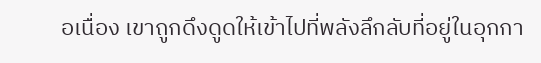อเนื่อง เขาถูกดึงดูดให้เข้าไปที่พลังลึกลับที่อยู่ในอุกกา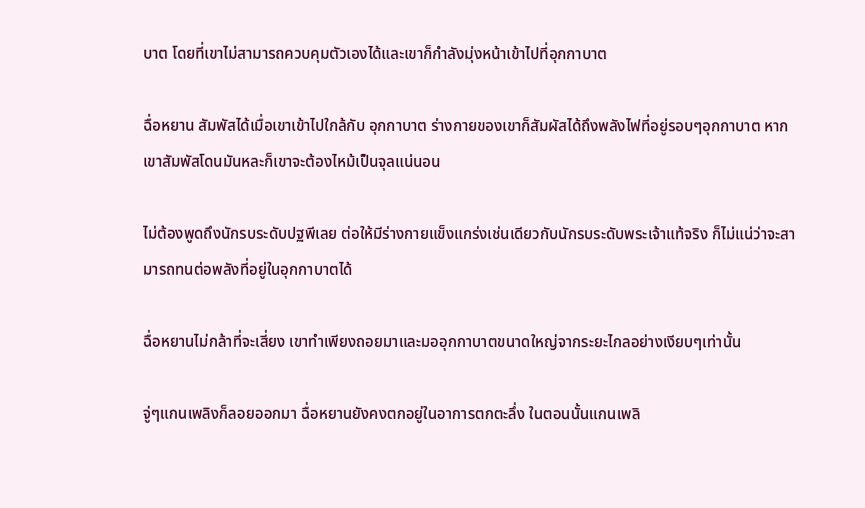บาต โดยที่เขาไม่สามารถควบคุมตัวเองได้และเขาก็กำลังมุ่งหน้าเข้าไปที่อุกกาบาต

ฉื่อหยาน สัมพัสได้เมื่อเขาเข้าไปใกล้กับ อุกกาบาต ร่างกายของเขาก็สัมผัสได้ถึงพลังไฟที่อยู่รอบๆอุกกาบาต หากเขาสัมพัสโดนมันหละก็เขาจะต้องไหม้เป็นจุลแน่นอน

ไม่ต้องพูดถึงนักรบระดับปฐพีเลย ต่อให้มีร่างกายแข็งแกร่งเช่นเดียวกับนักรบระดับพระเจ้าแท้จริง ก็ไม่แน่ว่าจะสามารถทนต่อพลังที่อยู่ในอุกกาบาตได้

ฉื่อหยานไม่กล้าที่จะเสี่ยง เขาทำเพียงถอยมาและมออุกกาบาตขนาดใหญ่จากระยะไกลอย่างเงียบๆเท่านั้น

จู่ๆแกนเพลิงก็ลอยออกมา ฉื่อหยานยังคงตกอยู่ในอาการตกตะลึ่ง ในตอนนั้นแกนเพลิ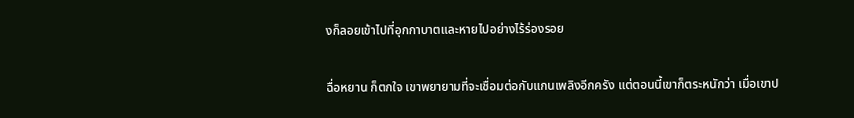งก็ลอยเข้าไปที่อุกกาบาตและหายไปอย่างไร้ร่องรอย

ฉื่อหยาน ก็ตกใจ เขาพยายามที่จะเชื่อมต่อกับแกนเพลิงอีกครัง แต่ตอนนี้เขาก็ตระหนักว่า เมื่อเขาป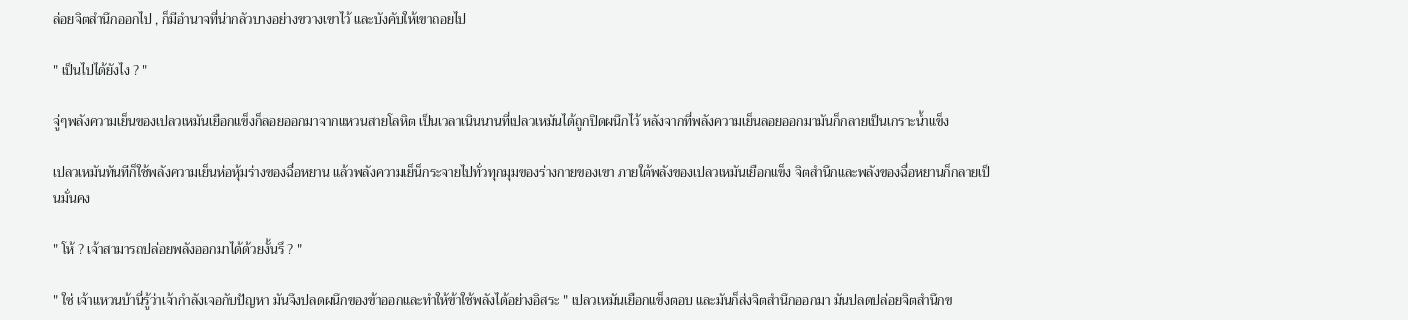ล่อยจิตสำนึกออกไป , ก็มีอำนาจที่น่ากลัวบางอย่างขวางเขาไว้ และบังคับให้เขาถอยไป

" เป็นไปได้ยังไง ? "

จู่ๆพลังความเย็นของเปลวเหมันเยือกแข็งก็ลอยออกมาจากแหวนสายโลหิต เป็นเวลาเนินนานที่เปลวเหมันได้ถูกปิดผนึกไว้ หลังจากที่พลังความเย็นลอยออกมามันก็กลายเป็นเกราะน้ำแข็ง

เปลวเหมันทันทีก็ใช้พลังความเย็นห่อหุ้มร่างของฉื่อหยาน แล้วพลังความเย็น็กระจายไปทั่วทุกมุมของร่างกายของเขา ภายใต้พลังของเปลวเหมันเยือกแข็ง จิตสำนึกและพลังของฉื่อหยานก็กลายเป็นมั่นคง

" โห้ ? เจ้าสามารถปล่อยพลังออกมาได้ด้วยงั้นรึ ? "

" ใช่ เจ้าแหวนบ้านี่รู้ว่าเจ้ากำลังเจอกับปัญหา มันจึงปลดผนึกของข้าออกและทำให้ข้าใช้พลังได้อย่างอิสระ " เปลวเหมันเยือกแข็งตอบ และมันก็ส่งจิตสำนึกออกมา มันปลดปล่อยจิตสำนึกข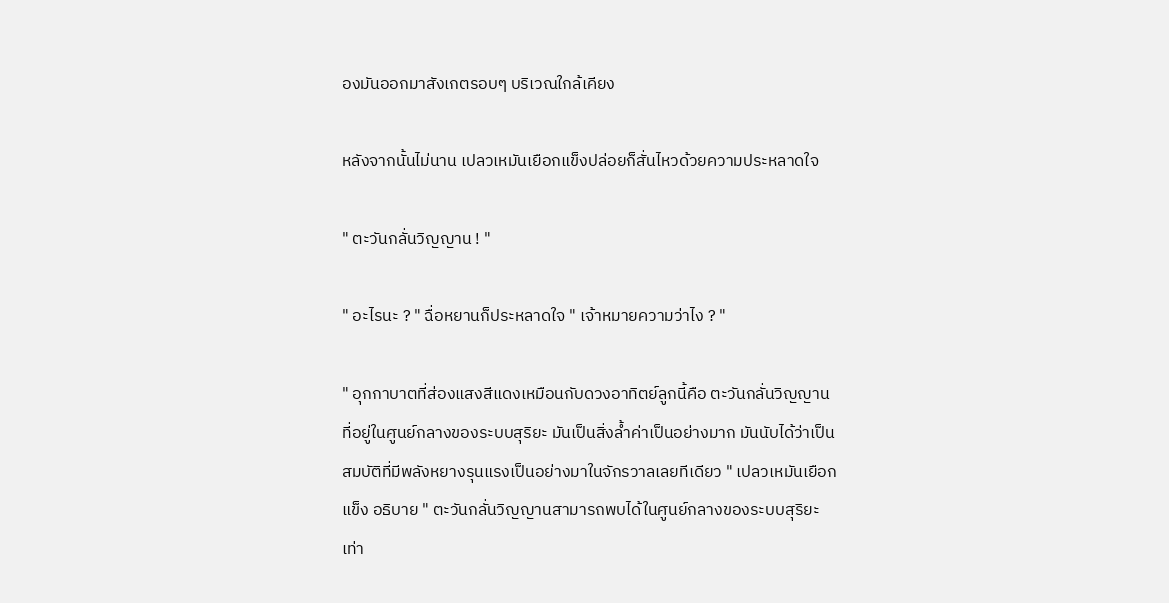องมันออกมาสังเกตรอบๆ บริเวณใกล้เคียง

หลังจากนั้นไม่นาน เปลวเหมันเยือกแข็งปล่อยก็สั่นไหวด้วยความประหลาดใจ

" ตะวันกลั่นวิญญาน ! "

" อะไรนะ ? " ฉื่อหยานก็ประหลาดใจ " เจ้าหมายความว่าไง ? "

" อุกกาบาตที่ส่องแสงสีแดงเหมือนกับดวงอาทิตย์ลูกนี้คือ ตะวันกลั่นวิญญานที่อยู่ในศูนย์กลางของระบบสุริยะ มันเป็นสิ่งล้ำค่าเป็นอย่างมาก มันนับได้ว่าเป็นสมบัติที่มีพลังหยางรุนแรงเป็นอย่างมาในจักรวาลเลยทีเดียว " เปลวเหมันเยือกแข็ง อธิบาย " ตะวันกลั่นวิญญานสามารถพบได้ในศูนย์กลางของระบบสุริยะเท่า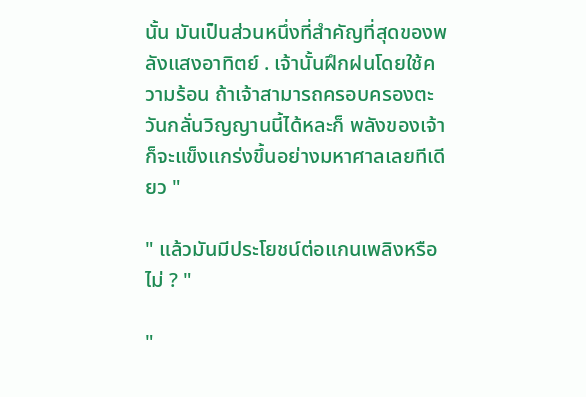นั้น มันเป็นส่วนหนึ่งที่สำคัญที่สุดของพลังแสงอาทิตย์ . เจ้านั้นฝึกฝนโดยใช้ความร้อน ถ้าเจ้าสามารถครอบครองตะวันกลั่นวิญญานนี้ได้หละก็ พลังของเจ้าก็จะแข็งแกร่งขึ้นอย่างมหาศาลเลยทีเดียว "

" แล้วมันมีประโยชน์ต่อแกนเพลิงหรือไม่ ? "

"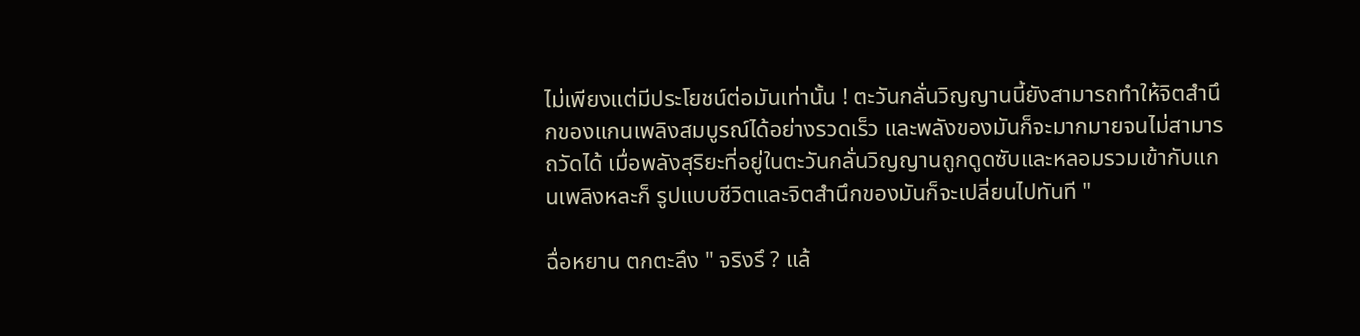ไม่เพียงแต่มีประโยชน์ต่อมันเท่านั้น ! ตะวันกลั่นวิญญานนี้ยังสามารถทำให้จิตสำนึกของแกนเพลิงสมบูรณ์ได้อย่างรวดเร็ว และพลังของมันก็จะมากมายจนไม่สามารถวัดได้ เมื่อพลังสุริยะที่อยู่ในตะวันกลั่นวิญญานถูกดูดซับและหลอมรวมเข้ากับแกนเพลิงหละก็ รูปแบบชีวิตและจิตสำนึกของมันก็จะเปลี่ยนไปทันที "

ฉื่อหยาน ตกตะลึง " จริงรึ ? แล้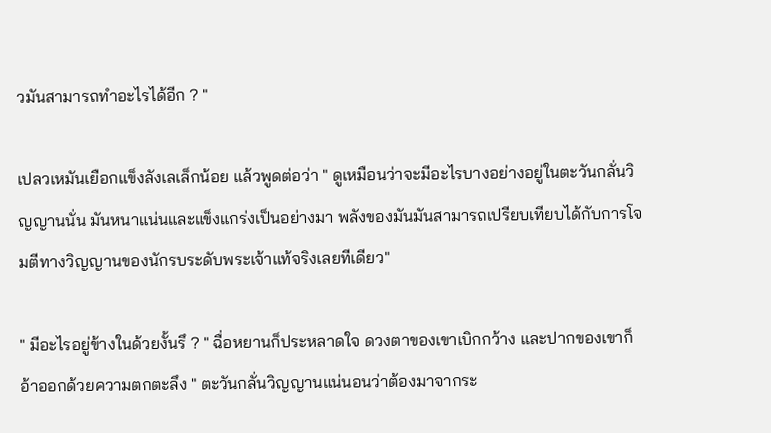วมันสามารถทำอะไรได้อีก ? "

เปลวเหมันเยือกแข็งลังเลเล็กน้อย แล้วพูดต่อว่า " ดูเหมือนว่าจะมีอะไรบางอย่างอยู่ในตะวันกลั่นวิญญานนั่น มันหนาแน่นและแข็งแกร่งเป็นอย่างมา พลังของมันมันสามารถเปรียบเทียบได้กับการโจมตีทางวิญญานของนักรบระดับพระเจ้าแท้จริงเลยทีเดียว"

" มีอะไรอยู่ข้างในด้วยงั้นรึ ? " ฉื่อหยานก็ประหลาดใจ ดวงตาของเขาเบิกกว้าง และปากของเขาก็อ้าออกด้วยความตกตะลึง " ตะวันกลั่นวิญญานแน่นอนว่าต้องมาจากระ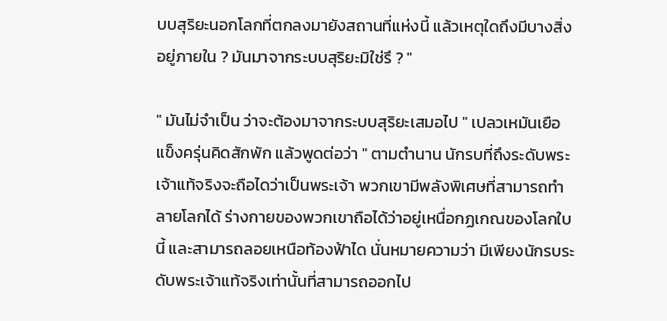บบสุริยะนอกโลกที่ตกลงมายังสถานที่แห่งนี้ แล้วเหตุใดถึงมีบางสิ่งอยู่ภายใน ? มันมาจากระบบสุริยะมิใช่รึ ? "

" มันไม่จำเป็น ว่าจะต้องมาจากระบบสุริยะเสมอไป " เปลวเหมันเยือแข็งครุ่นคิดสักพัก แล้วพูดต่อว่า " ตามตำนาน นักรบที่ถึงระดับพระเจ้าแท้จริงจะถือไดว่าเป็นพระเจ้า พวกเขามีพลังพิเศษที่สามารถทำลายโลกได้ ร่างกายของพวกเขาถือได้ว่าอยู่เหนื่อกฏเกณของโลกใบนี้ และสามารถลอยเหนือท้องฟ้าได นั่นหมายความว่า มีเพียงนักรบระดับพระเจ้าแท้จริงเท่านั้นที่สามารถออกไป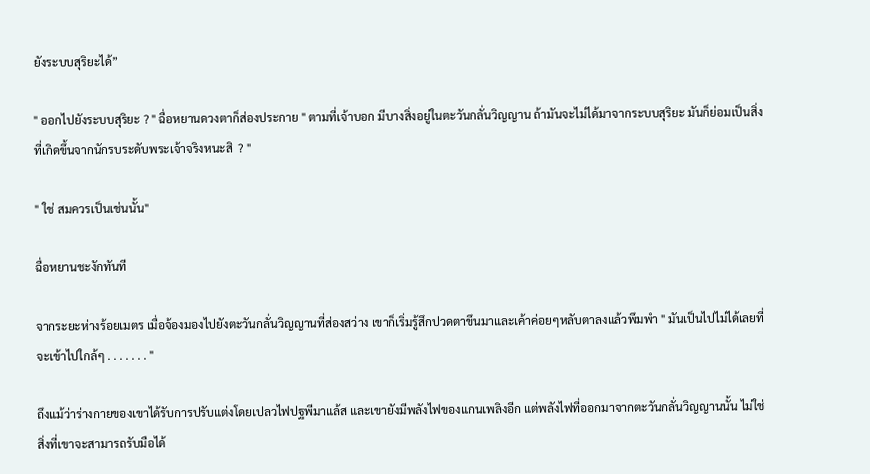ยังระบบสุริยะได้”

" ออกไปยังระบบสุริยะ ? " ฉื่อหยานดวงตาก็ส่องประกาย " ตามที่เจ้าบอก มีบางสิ่งอยู่ในตะวันกลั่นวิญญาน ถ้ามันจะไม่ได้มาจากระบบสุริยะ มันก็ย่อมเป็นสิ่งที่เกิดขึ้นจากนักรบระดับพระเจ้าจริงหนะสิ  ? "

" ใช่ สมควรเป็นเช่นนั้น"

ฉื่อหยานชะงักทันที

จากระยะห่างร้อยเมตร เมื่อจ้องมองไปยังตะวันกลั่นวิญญานที่ส่องสว่าง เขาก็เริ่มรู้สึกปวดตาขึนมาและเค้าค่อยๆหลับตาลงแล้วพึมพำ " มันเป็นไปไม่ได้เลยที่จะเข้าไปใกล้ๆ . . . . . . . "

ถึงแม้ว่าร่างกายของเขาได้รับการปรับแต่งโดยเปลวไฟปฐพีมาแล้ส และเขายังมีพลังไฟของแกนเพลิงอีก แต่พลังไฟที่ออกมาจากตะวันกลั่นวิญญานนั้น ไม่ใช่สิ่งที่เขาจะสามารถรับมือได้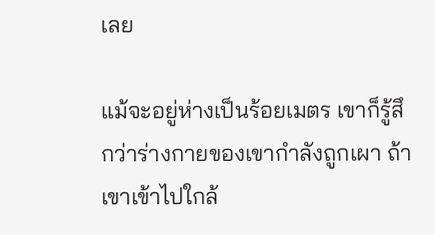เลย

แม้จะอยู่ห่างเป็นร้อยเมตร เขาก็รู้สึกว่าร่างกายของเขากำลังถูกเผา ถ้าเขาเข้าไปใกล้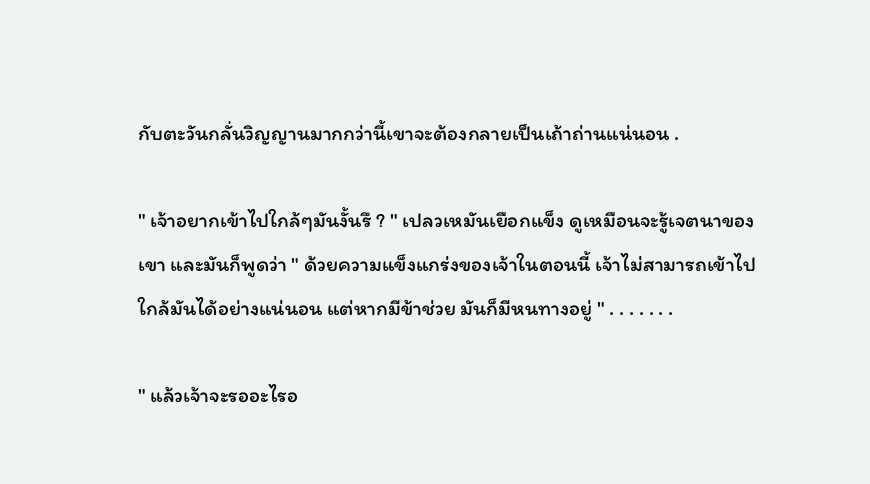กับตะวันกลั่นวิญญานมากกว่านี้เขาจะต้องกลายเป็นเถ้าถ่านแน่นอน .

" เจ้าอยากเข้าไปใกล้ๆมันงั้นรึ ? " เปลวเหมันเยือกแข็ง ดูเหมือนจะรู้เจตนาของเขา และมันก็พูดว่า " ด้วยความแข็งแกร่งของเจ้าในตอนนี้ เจ้าไม่สามารถเข้าไปใกล้มันได้อย่างแน่นอน แต่หากมีข้าช่วย มันก็มีหนทางอยู่ " . . . . . . .

" แล้วเจ้าจะรออะไรอ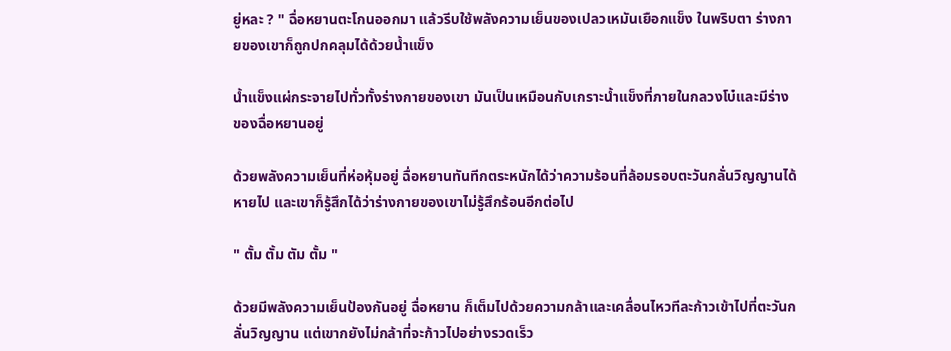ยู่หละ ? " ฉื่อหยานตะโกนออกมา แล้วรีบใช้พลังความเย็นของเปลวเหมันเยือกแข็ง ในพริบตา ร่างกายของเขาก็ถูกปกคลุมได้ด้วยน้ำแข็ง

น้ำแข็งแผ่กระจายไปทั่วทั้งร่างกายของเขา มันเป็นเหมือนกับเกราะน้ำแข็งที่ภายในกลวงโบ๋และมีร่างของฉื่อหยานอยู่

ด้วยพลังความเย็นที่ห่อหุ้มอยู่ ฉื่อหยานทันทีกตระหนักได้ว่าความร้อนที่ล้อมรอบตะวันกลั่นวิญญานได้หายไป และเขาก็รู้สึกได้ว่าร่างกายของเขาไม่รู้สึกร้อนอีกต่อไป

" ตั้ม ตั้ม ตัม ตั้ม "

ด้วยมีพลังความเย็นป้องกันอยู่ ฉื่อหยาน ก็เต็มไปด้วยความกล้าและเคลื่อนไหวทีละก้าวเข้าไปที่ตะวันกลั่นวิญญาน แต่เขากยังไม่กล้าที่จะก้าวไปอย่างรวดเร็ว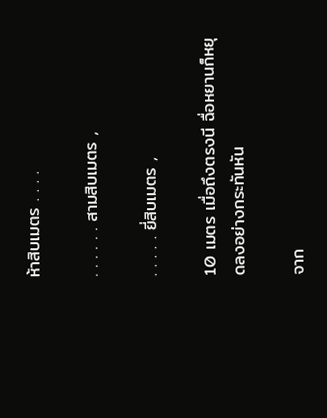ห้าสิบเมตร . . . .

. . . . . . สามสิบเมตร ,

. . . . . ยี่สิบเมตร ,

10 เมตร เมื่อถึงตรงนี ฉื่อหยานก็หยุดลงอย่างกระทันหัน

จาก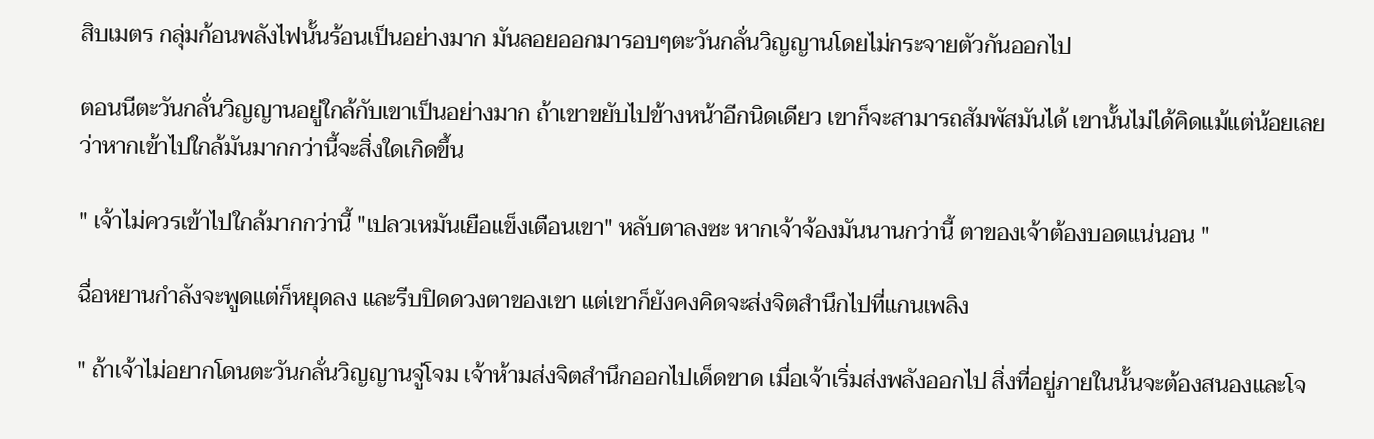สิบเมตร กลุ่มก้อนพลังไฟนั้นร้อนเป็นอย่างมาก มันลอยออกมารอบๆตะวันกลั่นวิญญานโดยไม่กระจายตัวกันออกไป

ตอนนีตะวันกลั่นวิญญานอยู่ใกล้กับเขาเป็นอย่างมาก ถ้าเขาขยับไปข้างหน้าอีกนิดเดียว เขาก็จะสามารถสัมพัสมันได้ เขานั้นไม่ได้คิดแม้แต่น้อยเลยว่าหากเข้าไปใกล้มันมากกว่านี้จะสิ่งใดเกิดขึ้น

" เจ้าไม่ควรเข้าไปใกล้มากกว่านี้ "เปลวเหมันเยือแข็งเตือนเขา" หลับตาลงซะ หากเจ้าจ้องมันนานกว่านี้ ตาของเจ้าต้องบอดแน่นอน "

ฉื่อหยานกำลังจะพูดแต่ก็หยุดลง และรีบปิดดวงตาของเขา แต่เขาก็ยังคงคิดจะส่งจิตสำนึกไปที่แกนเพลิง

" ถ้าเจ้าไม่อยากโดนตะวันกลั่นวิญญานจู่โจม เจ้าห้ามส่งจิตสำนึกออกไปเด็ดขาด เมื่อเจ้าเริ่มส่งพลังออกไป สิ่งที่อยู่ภายในนั้นจะต้องสนองและโจ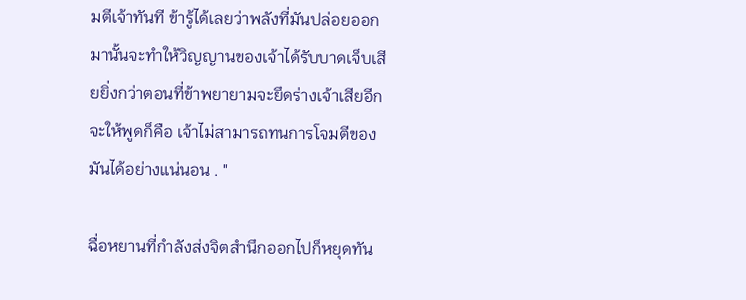มตีเจ้าทันที ข้ารู้ได้เลยว่าพลังที่มันปล่อยออกมานั้นจะทำให้วิญญานของเจ้าได้รับบาดเจ็บเสียยิ่งกว่าตอนที่ข้าพยายามจะยึดร่างเจ้าเสียอีก จะให้พูดก็คือ เจ้าไม่สามารถทนการโจมตีของมันได้อย่างแน่นอน . "

ฉื่อหยานที่กำลังส่งจิตสำนึกออกไปก็หยุดทัน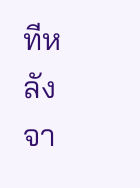ทีหลังจา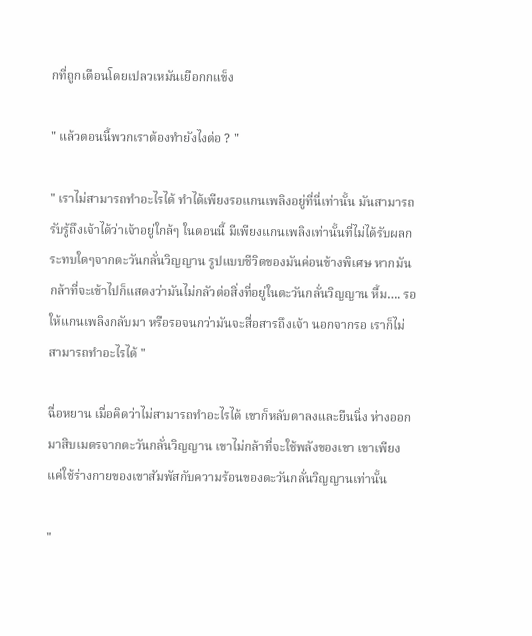กที่ถูกเตือนโดยเปลวเหมันเยือกกแข็ง

" แล้วตอนนี้พวกเราต้องทำยังไงต่อ ? "

" เราไม่สามารถทำอะไรได้ ทำได้เพียงรอแกนเพลิงอยู่ที่นี่เท่านั้น มันสามารถรับรู้ถึงเจ้าได้ว่าเจ้าอยู่ใกล้ๆ ในตอนนี้ มีเพียงแกนเพลิงเท่านั้นที่ไม่ได้รับผลกระทบใดๆจากตะวันกลั่นวิญญาน รูปแบบชีวิตของมันค่อนข้างพิเศษ หากมันกล้าที่จะเข้าไปก็แสดงว่ามันไม่กลัวต่อสิ่งที่อยู่ในตะวันกลั่นวิญญาน หื้ม…. รอให้แกนเพลิงกลับมา หรือรอจนกว่ามันจะสื่อสารถึงเจ้า นอกจากรอ เราก็ไม่สามารถทำอะไรได้ "

ฉื่อหยาน เมื่อคิดว่าไม่สามารถทำอะไรได้ เขาก็หลับตาลงและยืนนิ่ง ห่างออกมาสิบเมตรจากตะวันกลั่นวิญญาน เขาไม่กล้าที่จะใช้พลังของเขา เขาเพียงแค่ใช้ร่างกายของเขาสัมพัสกับความร้อนของตะวันกลั่นวิญญานเท่านั้น

"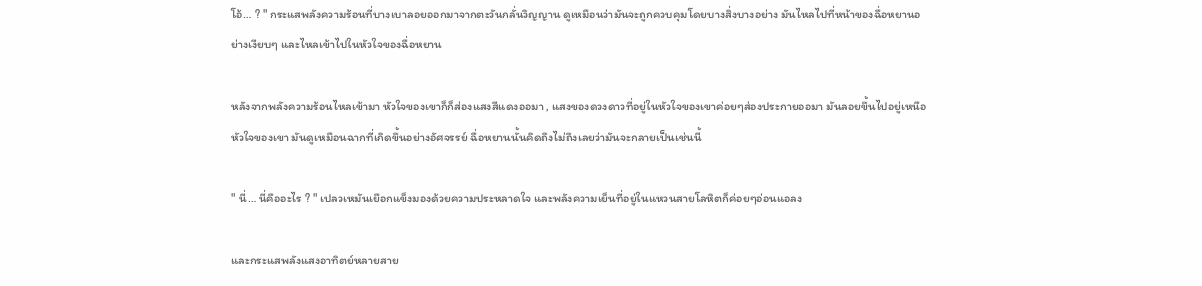โอ้… ? " กระแสพลังความร้อนที่บางเบาลอยออกมาจากตะวันกลั่นวิญญาน ดูเหมือนว่ามันจะถูกควบคุมโดยบางสิ่งบางอย่าง มันไหลไปที่หน้าของฉื่อหยานอย่างเงียบๆ และไหลเข้าไปในหัวใจของฉื่อหยาน

หลังจากพลังความร้อนไหลเข้ามา หัวใจของเขาก็ก็ส่องแสงสีแดงออมา , แสงของดวงดาวที่อยู่ในหัวใจของเขาค่อยๆส่องประกายออมา มันลอยขึ้นไปอยู่เหนือหัวใจของเขา มันดูเหมือนฉากที่เกิดขึ้นอย่างอัศจรรย์ ฉื่อหยานนั้นคิดถึงไม่ถึงเลยว่ามันจะกลายเป็นเช่นนี้

" นี่… นี่คืออะไร ? " เปลวเหมันเยือกแข็งมองด้วยความประหลาดใจ และพลังความเย็นที่อยู่ในแหวนสายโลหิตก็ค่อยๆอ่อนแอลง

และกระแสพลังแสงอาทิตย์หลายสาย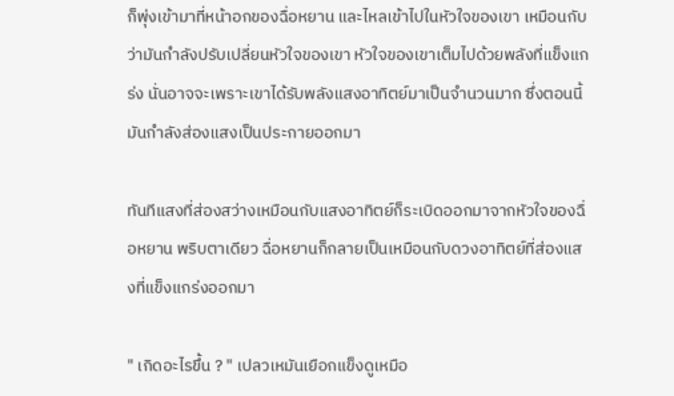ก็พุ่งเข้ามาที่หน้าอกของฉื่อหยาน และไหลเข้าไปในหัวใจของเขา เหมือนกับว่ามันกำลังปรับเปลี่ยนหัวใจของเขา หัวใจของเขาเต็มไปด้วยพลังที่แข็งแกร่ง นั่นอาจจะเพราะเขาได้รับพลังแสงอาทิตย์มาเป็นจำนวนมาก ซึ่งตอนนี้มันกำลังส่องแสงเป็นประกายออกมา

ทันทีแสงที่ส่องสว่างเหมือนกับแสงอาทิตย์ก็ระเบิดออกมาจากหัวใจของฉื่อหยาน พริบตาเดียว ฉื่อหยานก็กลายเป็นเหมือนกับดวงอาทิตย์ที่ส่องแสงที่แข็งแกร่งออกมา

" เกิดอะไรขึ้น ? " เปลวเหมันเยือกแข็งดูเหมือ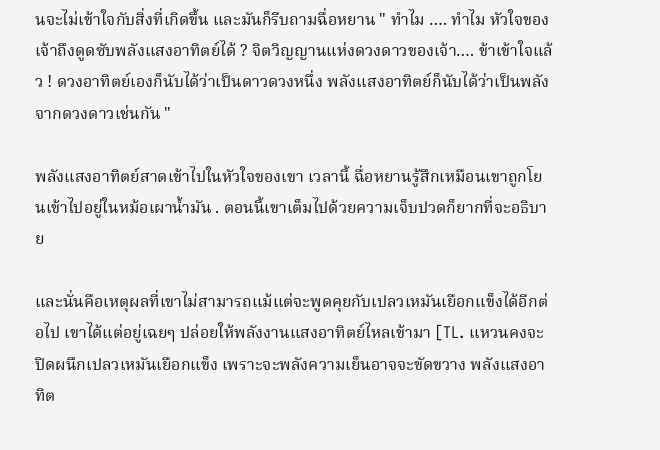นจะไม่เข้าใจกับสิ่งที่เกิดขึ้น และมันก็รีบถามฉื่อหยาน " ทำไม …. ทำไม หัวใจของเจ้าถึงดูดซับพลังแสงอาทิตย์ได้ ? จิตวิญญานแห่งดวงดาวของเจ้า…. ข้าเข้าใจแล้ว ! ดวงอาทิตย์เองก็นับได้ว่าเป็นดาวดวงหนึ่ง พลังแสงอาทิตย์ก็นับได้ว่าเป็นพลังจากดวงดาวเช่นกัน "

พลังแสงอาทิตย์สาดเข้าไปในหัวใจของเขา เวลานี้ ฉื่อหยานรู้สึกเหมือนเขาถูกโยนเข้าไปอยู่ในหม้อเผาน้ำมัน . ตอนนี้เขาเต็มไปด้วยความเจ็บปวดก็ยากที่จะอธิบาย

และนั่นคือเหตุผลที่เขาไม่สามารถแม้แต่จะพูดคุยกับเปลวเหมันเยือกแข็งได้อีกต่อไป เขาได้แต่อยู่เฉยๆ ปล่อยให้พลังงานแสงอาทิตย์ไหลเข้ามา [TL. แหวนคงจะปิดผนึกเปลวเหมันเยือกแข็ง เพราะจะพลังความเย็นอาจจะขัดขวาง พลังแสงอาทิต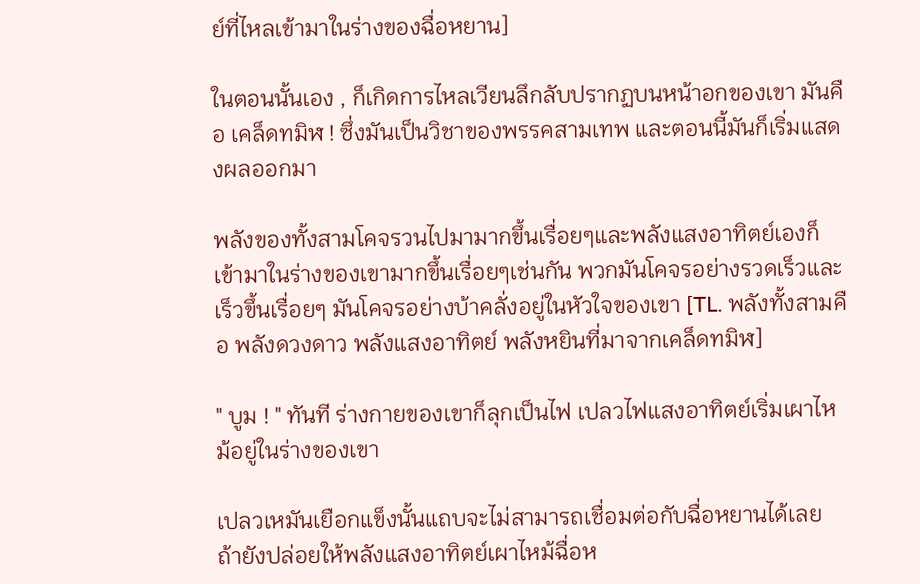ย์ที่ไหลเข้ามาในร่างของฉื่อหยาน]

ในตอนนั้นเอง , ก็เกิดการไหลเวียนลึกลับปรากฏบนหน้าอกของเขา มันคือ เคล็ดทมิฬ ! ซึ่งมันเป็นวิชาของพรรคสามเทพ และตอนนี้มันก็เริ่มแสดงผลออกมา

พลังของทั้งสามโคจรวนไปมามากขึ้นเรื่อยๆและพลังแสงอาทิตย์เองก็เข้ามาในร่างของเขามากขึ้นเรื่อยๆเช่นกัน พวกมันโคจรอย่างรวดเร็วและเร็วขึ้นเรื่อยๆ มันโคจรอย่างบ้าคลั่งอยู่ในหัวใจของเขา [TL. พลังทั้งสามคือ พลังดวงดาว พลังแสงอาทิตย์ พลังหยินที่มาจากเคล็ดทมิฬ]

" บูม ! " ทันที ร่างกายของเขาก็ลุกเป็นไฟ เปลวไฟแสงอาทิตย์เริ่มเผาไหม้อยู่ในร่างของเขา

เปลวเหมันเยือกแข็งนั้นแถบจะไม่สามารถเชื่อมต่อกับฉื่อหยานได้เลย ถ้ายังปล่อยให้พลังแสงอาทิตย์เผาไหม้ฉื่อห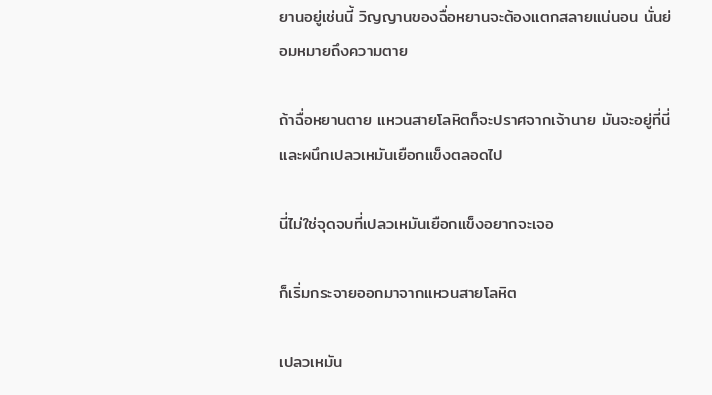ยานอยู่เช่นนี้ วิญญานของฉื่อหยานจะต้องแตกสลายแน่นอน นั่นย่อมหมายถึงความตาย

ถ้าฉื่อหยานตาย แหวนสายโลหิตก็จะปราศจากเจ้านาย มันจะอยู่ที่นี่และผนึกเปลวเหมันเยือกแข็งตลอดไป

นี่ไม่ใช่จุดจบที่เปลวเหมันเยือกแข็งอยากจะเจอ

ก็เริ่มกระจายออกมาจากแหวนสายโลหิต

เปลวเหมัน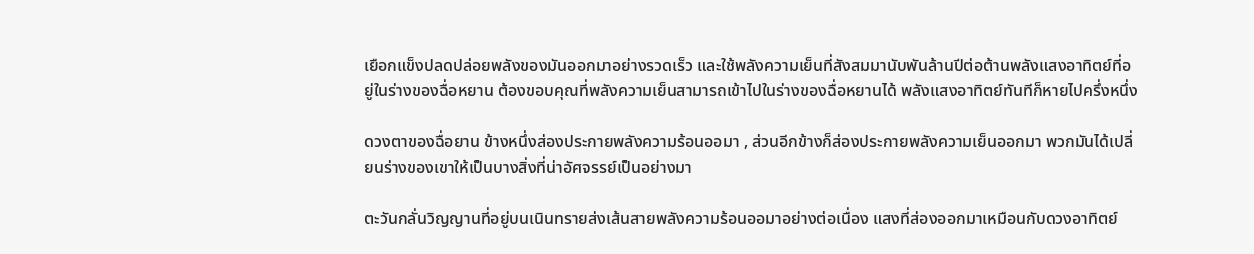เยือกแข็งปลดปล่อยพลังของมันออกมาอย่างรวดเร็ว และใช้พลังความเย็นที่สังสมมานับพันล้านปีต่อต้านพลังแสงอาทิตย์ที่อยู่ในร่างของฉื่อหยาน ต้องขอบคุณที่พลังความเย็นสามารถเข้าไปในร่างของฉื่อหยานได้ พลังแสงอาทิตย์ทันทีก็หายไปครึ่งหนึ่ง

ดวงตาของฉื่อยาน ข้างหนึ่งส่องประกายพลังความร้อนออมา , ส่วนอีกข้างก็ส่องประกายพลังความเย็นออกมา พวกมันได้เปลี่ยนร่างของเขาให้เป็นบางสิ่งที่น่าอัศจรรย์เป็นอย่างมา

ตะวันกลั่นวิญญานที่อยู่บนเนินทรายส่งเส้นสายพลังความร้อนออมาอย่างต่อเนื่อง แสงที่ส่องออกมาเหมือนกับดวงอาทิตย์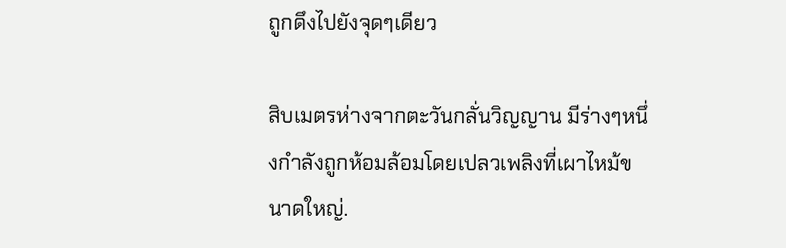ถูกดึงไปยังจุดๆเดียว

สิบเมตรห่างจากตะวันกลั่นวิญญาน มีร่างๆหนึ่งกำลังถูกห้อมล้อมโดยเปลวเพลิงที่เผาไหม้ขนาดใหญ่.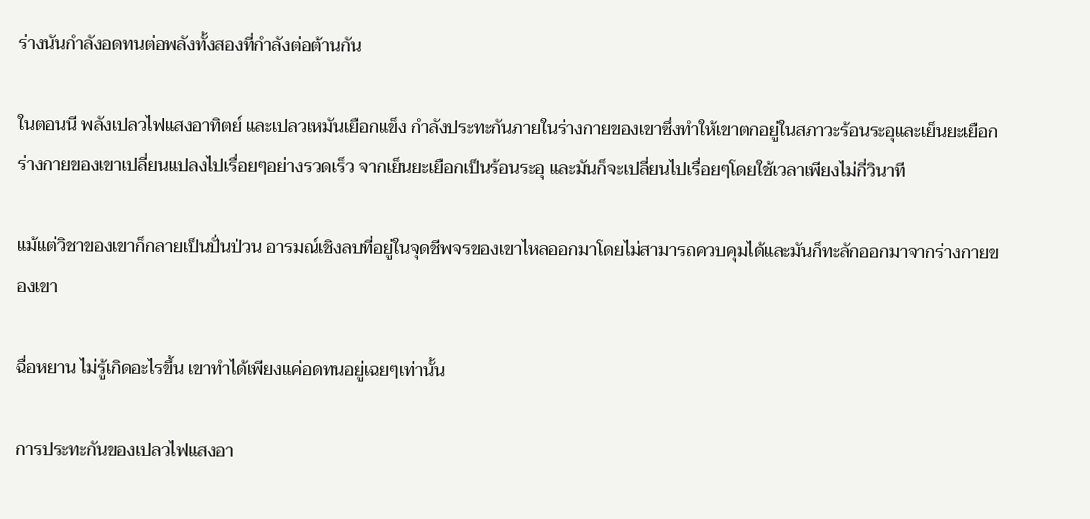ร่างนันกำลังอดทนต่อพลังทั้งสองที่กำลังต่อต้านกัน

ในตอนนี พลังเปลวไฟแสงอาทิตย์ และเปลวเหมันเยือกแข็ง กำลังประทะกันภายในร่างกายของเขาซึ่งทำให้เขาตกอยู่ในสภาวะร้อนระอุและเย็นยะเยือก ร่างกายของเขาเปลี่ยนแปลงไปเรื่อยๆอย่างรวดเร็ว จากเย็นยะเยือกเป็นร้อนระอุ และมันก็จะเปลี่ยนไปเรื่อยๆโดยใช้เวลาเพียงไม่กี่วินาที

แม้แต่วิชาของเขาก็กลายเป็นปั่นป่วน อารมณ์เชิงลบที่อยู่ในจุดชีพจรของเขาไหลออกมาโดยไม่สามารถควบคุมได้และมันก็ทะลักออกมาจากร่างกายของเขา

ฉื่อหยาน ไม่รู้เกิดอะไรขึ้น เขาทำได้เพียงแค่อดทนอยู่เฉยๆเท่านั้น

การประทะกันของเปลวไฟแสงอา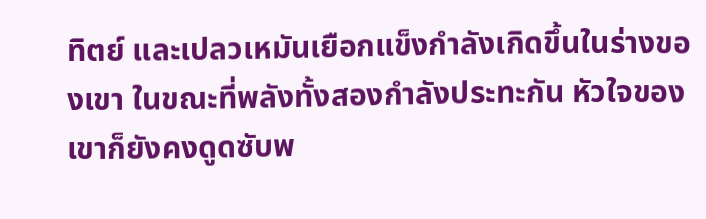ทิตย์ และเปลวเหมันเยือกแข็งกำลังเกิดขึ้นในร่างของเขา ในขณะที่พลังทั้งสองกำลังประทะกัน หัวใจของเขาก็ยังคงดูดซับพ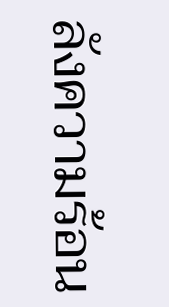ลังความร้อน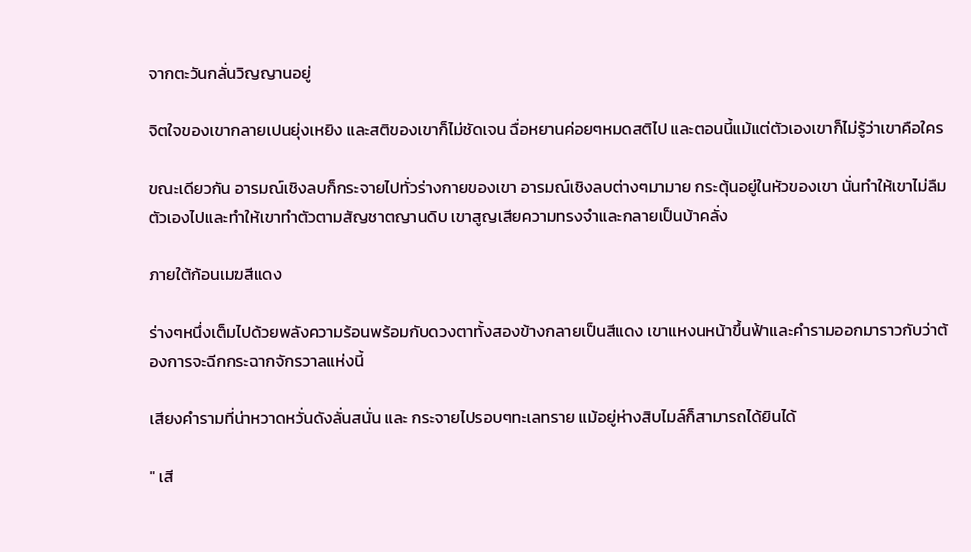จากตะวันกลั่นวิญญานอยู่

จิตใจของเขากลายเปนยุ่งเหยิง และสติของเขาก็ไม่ชัดเจน ฉื่อหยานค่อยๆหมดสติไป และตอนนี้แม้แต่ตัวเองเขาก็ไม่รู้ว่าเขาคือใคร

ขณะเดียวกัน อารมณ์เชิงลบก็กระจายไปทั่วร่างกายของเขา อารมณ์เชิงลบต่างๆมามาย กระตุ้นอยู่ในหัวของเขา นั่นทำให้เขาไม่ลืมตัวเองไปและทำให้เขาทำตัวตามสัญชาตญานดิบ เขาสูญเสียความทรงจำและกลายเป็นบ้าคลั่ง

ภายใต้ก้อนเมฆสีแดง

ร่างๆหนึ่งเต็มไปด้วยพลังความร้อนพร้อมกับดวงตาทั้งสองข้างกลายเป็นสีแดง เขาแหงนหน้าขึ้นฟ้าและคำรามออกมาราวกับว่าต้องการจะฉีกกระฉากจักรวาลแห่งนี้

เสียงคำรามที่น่าหวาดหวั่นดังลั่นสนั่น และ กระจายไปรอบๆทะเลทราย แม้อยู่ห่างสิบไมล์ก็สามารถได้ยินได้

" เสี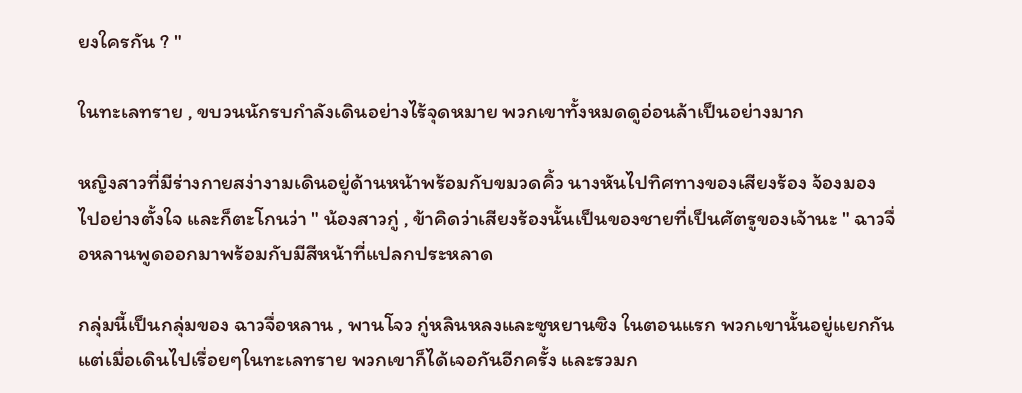ยงใครกัน ? "

ในทะเลทราย , ขบวนนักรบกำลังเดินอย่างไร้จุดหมาย พวกเขาทั้งหมดดูอ่อนล้าเป็นอย่างมาก

หญิงสาวที่มีร่างกายสง่างามเดินอยู่ด้านหน้าพร้อมกับขมวดคิ้ว นางหันไปทิศทางของเสียงร้อง จ้องมองไปอย่างตั้งใจ และก็ตะโกนว่า " น้องสาวกู่ , ข้าคิดว่าเสียงร้องนั้นเป็นของชายที่เป็นศัตรูของเจ้านะ " ฉาวจื่อหลานพูดออกมาพร้อมกับมีสีหน้าที่แปลกประหลาด

กลุ่มนี้เป็นกลุ่มของ ฉาวจื่อหลาน , พานโจว กู่หลินหลงและซูหยานซิง ในตอนแรก พวกเขานั้นอยู่แยกกัน แต่เมื่อเดินไปเรื่อยๆในทะเลทราย พวกเขาก็ได้เจอกันอีกครั้ง และรวมก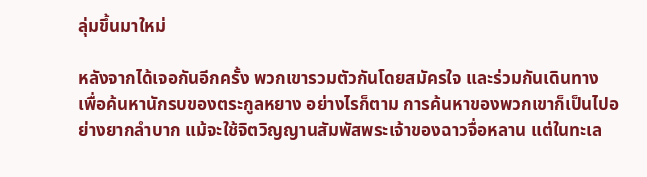ลุ่มขึ้นมาใหม่

หลังจากได้เจอกันอีกครั้ง พวกเขารวมตัวกันโดยสมัครใจ และร่วมกันเดินทาง เพื่อค้นหานักรบของตระกูลหยาง อย่างไรก็ตาม การค้นหาของพวกเขาก็เป็นไปอย่างยากลำบาก แม้จะใช้จิตวิญญานสัมพัสพระเจ้าของฉาวจื่อหลาน แต่ในทะเล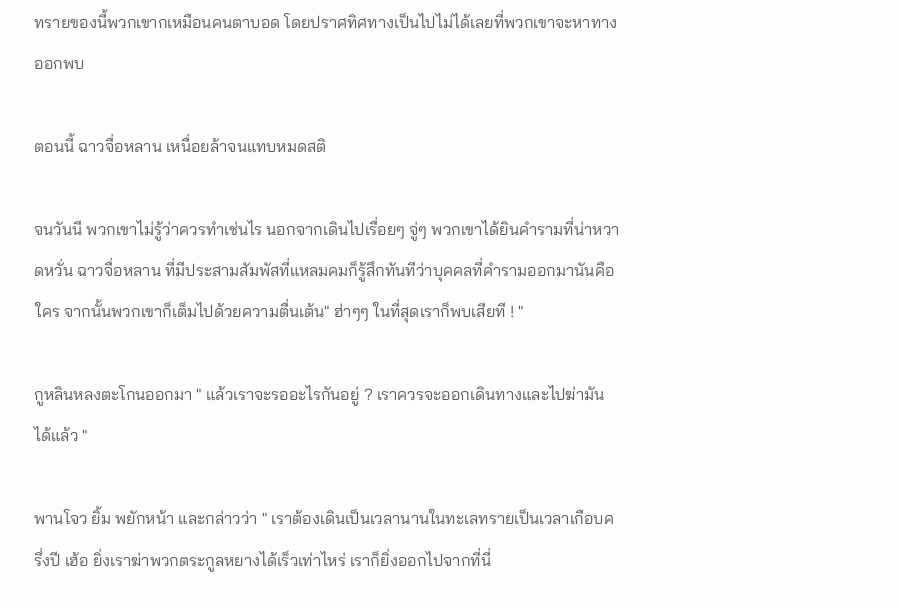ทรายของนี้พวกเขากเหมือนคนตาบอด โดยปราศทิศทางเป็นไปไม่ได้เลยที่พวกเขาจะหาทางออกพบ

ตอนนี้ ฉาวจื่อหลาน เหนื่อยล้าจนแทบหมดสติ

จนวันนี พวกเขาไม่รู้ว่าควรทำเช่นไร นอกจากเดินไปเรื่อยๆ จู่ๆ พวกเขาได้ยินคำรามที่น่าหวาดหวั่น ฉาวจื่อหลาน ที่มีประสามสัมพัสที่แหลมคมก็รู้สึกทันทีว่าบุคคลที่คำรามออกมานันคือใคร จากนั้นพวกเขาก็เต็มไปด้วยความตื่นเต้น" ฮ่าๆๆ ในที่สุดเราก็พบเสียที ! "

กูหลินหลงตะโกนออกมา " แล้วเราจะรออะไรกันอยู่ ? เราควรจะออกเดินทางและไปฆ่ามันได้แล้ว "

พานโจว ยิ้ม พยักหน้า และกล่าวว่า " เราต้องเดินเป็นเวลานานในทะเลทรายเป็นเวลาเกือบครึ่งปี เฮ้อ ยิ่งเราฆ่าพวกตระกูลหยางได้เร็วเท่าไหร่ เราก็ยิ่งออกไปจากที่นี่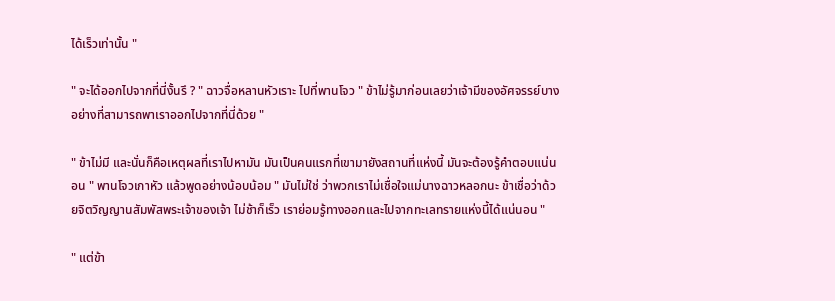ได้เร็วเท่านั้น "

" จะได้ออกไปจากที่นี่งั้นรึ ? " ฉาวจื่อหลานหัวเราะ ไปที่พานโจว " ข้าไม่รู้มาก่อนเลยว่าเจ้ามีของอัศจรรย์บางอย่างที่สามารถพาเราออกไปจากที่นี่ด้วย "

" ข้าไม่มี และนั่นก็คือเหตุผลที่เราไปหามัน มันเป็นคนแรกที่เขามายังสถานที่แห่งนี้ มันจะต้องรู้คำตอบแน่นอน " พานโจวเกาหัว แล้วพูดอย่างน้อบน้อม " มันไม่ใช่ ว่าพวกเราไม่เชื่อใจแม่นางฉาวหลอกนะ ข้าเชื่อว่าด้วยจิตวิญญานสัมพัสพระเจ้าของเจ้า ไม่ช้าก็เร็ว เราย่อมรู้ทางออกและไปจากทะเลทรายแห่งนี้ได้แน่นอน "

" แต่ข้า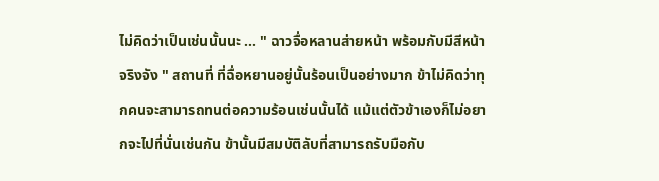ไม่คิดว่าเป็นเช่นนั้นนะ ... " ฉาวจื่อหลานส่ายหน้า พร้อมกับมีสีหน้าจริงจัง " สถานที่ ที่ฉื่อหยานอยู่นั้นร้อนเป็นอย่างมาก ข้าไม่คิดว่าทุกคนจะสามารถทนต่อความร้อนเช่นนั้นได้ แม้แต่ตัวข้าเองก็ไม่อยากจะไปที่นั่นเช่นกัน ข้านั้นมีสมบัติลับที่สามารถรับมือกับ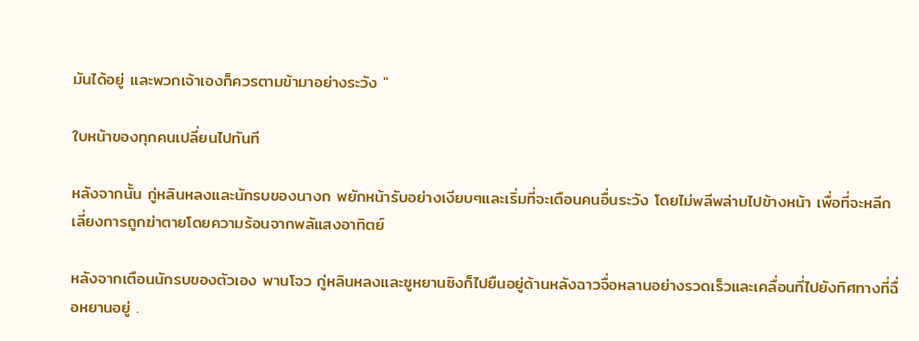มันได้อยู่ และพวกเจ้าเองก็ควรตามข้ามาอย่างระวัง "

ใบหน้าของทุกคนเปลี่ยนไปทันที

หลังจากนั้น กู่หลินหลงและนักรบของนางก พยักหน้ารับอย่างเงียบๆและเริ่มที่จะเตือนคนอื่นระวัง โดยไม่พลีพล่ามไปข้างหน้า เพื่อที่จะหลีกเลี่ยงการถูกฆ่าตายโดยความร้อนจากพลัแสงอาทิตย์

หลังจากเตือนนักรบของตัวเอง พานโจว กู่หลินหลงและซูหยานซิงก็ไปยืนอยู่ด้านหลังฉาวจื่อหลานอย่างรวดเร็วและเคลื่อนที่ไปยังทิศทางที่ฉื่อหยานอยู่ .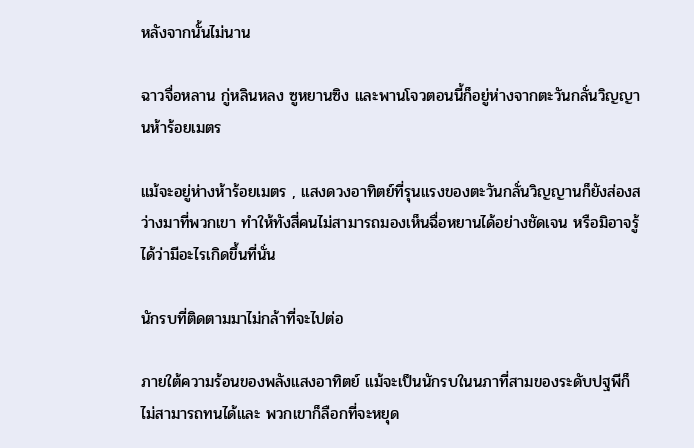หลังจากนั้นไม่นาน

ฉาวจื่อหลาน กู่หลินหลง ซูหยานซิง และพานโจวตอนนี้ก็อยู่ห่างจากตะวันกลั่นวิญญานห้าร้อยเมตร

แม้จะอยู่ห่างห้าร้อยเมตร , แสงดวงอาทิตย์ที่รุนแรงของตะวันกลั่นวิญญานก็ยังส่องสว่างมาที่พวกเขา ทำให้ทังสี่คนไม่สามารถมองเห็นฉื่อหยานได้อย่างชัดเจน หรือมิอาจรู้ได้ว่ามีอะไรเกิดขึ้นที่นั่น

นักรบที่ติดตามมาไม่กล้าที่จะไปต่อ

ภายใต้ความร้อนของพลังแสงอาทิตย์ แม้จะเป็นนักรบในนภาที่สามของระดับปฐพีก็ไม่สามารถทนได้และ พวกเขาก็ลือกที่จะหยุด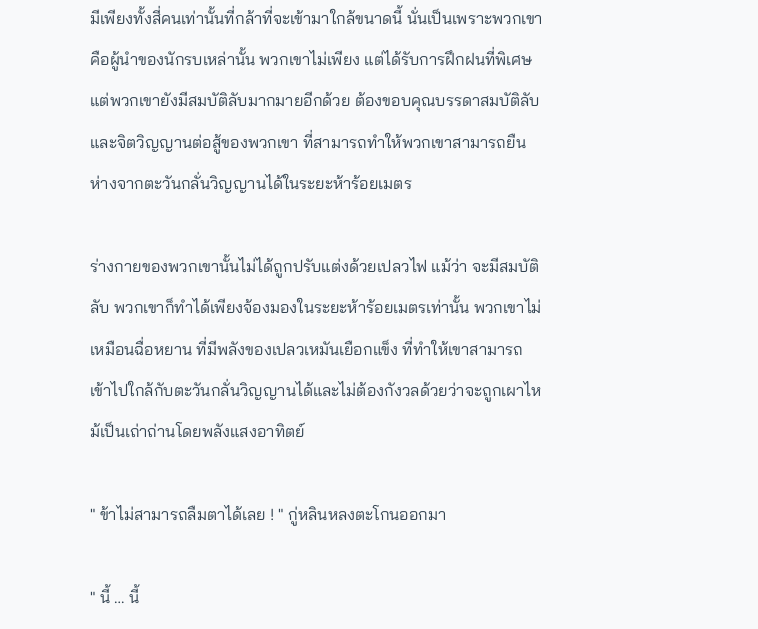มีเพียงทั้งสี่คนเท่านั้นที่กล้าที่จะเข้ามาใกล้ขนาดนี้ นั่นเป็นเพราะพวกเขาคือผู้นำของนักรบเหล่านั้น พวกเขาไม่เพียง แต่ได้รับการฝึกฝนที่พิเศษ แต่พวกเขายังมีสมบัติลับมากมายอีกด้วย ต้องขอบคุณบรรดาสมบัติลับและจิตวิญญานต่อสู้ของพวกเขา ที่สามารถทำให้พวกเขาสามารถยืนห่างจากตะวันกลั่นวิญญานได้ในระยะห้าร้อยเมตร

ร่างกายของพวกเขานั้นไม่ได้ถูกปรับแต่งด้วยเปลวไฟ แม้ว่า จะมีสมบัติลับ พวกเขาก็ทำได้เพียงจ้องมองในระยะห้าร้อยเมตรเท่านั้น พวกเขาไม่เหมือนฉื่อหยาน ที่มีพลังของเปลวเหมันเยือกแข็ง ที่ทำให้เขาสามารถเข้าไปใกล้กับตะวันกลั่นวิญญานได้และไม่ต้องกังวลด้วยว่าจะถูกเผาไหม้เป็นเถ่าถ่านโดยพลังแสงอาทิตย์

" ข้าไม่สามารถลืมตาได้เลย ! " กู่หลินหลงตะโกนออกมา

" นี้ … นี้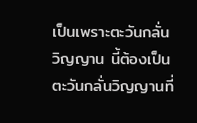เป็นเพราะตะวันกลั่นวิญญาน นี้ต้องเป็นตะวันกลั่นวิญญานที่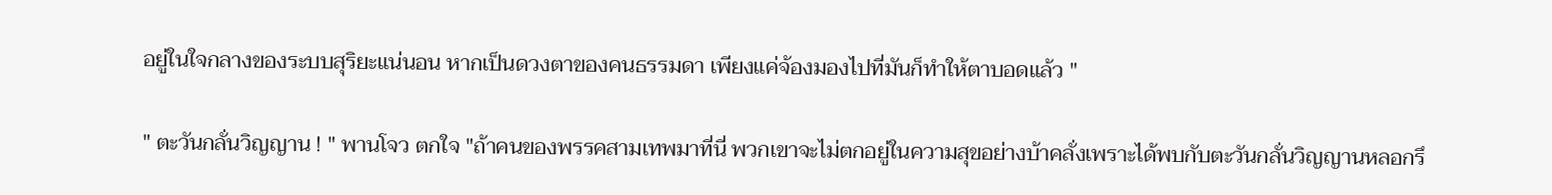อยู่ในใจกลางของระบบสุริยะแน่นอน หากเป็นดวงตาของคนธรรมดา เพียงแค่จ้องมองไปที่มันก็ทำให้ตาบอดแล้ว "

" ตะวันกลั่นวิญญาน ! " พานโจว ตกใจ "ถ้าคนของพรรคสามเทพมาที่นี่ พวกเขาจะไม่ตกอยู่ในความสุขอย่างบ้าคลั่งเพราะได้พบกับตะวันกลั่นวิญญานหลอกรึ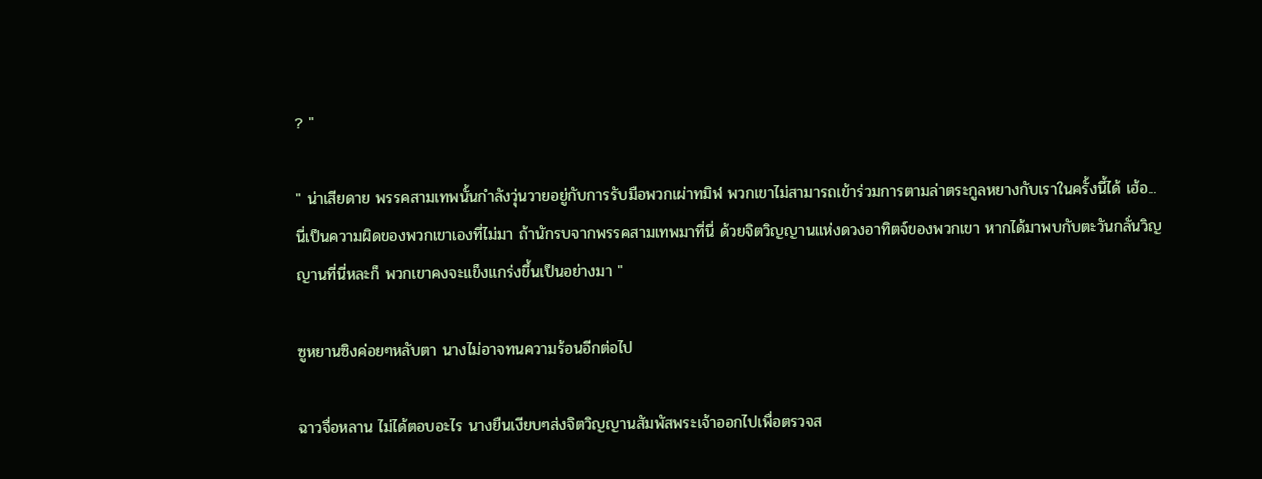? "

" น่าเสียดาย พรรคสามเทพนั้นกำลังวุ่นวายอยู่กับการรับมือพวกเผ่าทมิฬ พวกเขาไม่สามารถเข้าร่วมการตามล่าตระกูลหยางกับเราในครั้งนี้ได้ เฮ้อ... นี่เป็นความผิดของพวกเขาเองที่ไม่มา ถ้านักรบจากพรรคสามเทพมาที่นี่ ด้วยจิตวิญญานแห่งดวงอาทิตจ์ของพวกเขา หากได้มาพบกับตะวันกลั่นวิญญานที่นี่หละก็ พวกเขาคงจะแข็งแกร่งขึ้นเป็นอย่างมา "

ซูหยานซิงค่อยๆหลับตา นางไม่อาจทนความร้อนอีกต่อไป

ฉาวจื่อหลาน ไม่ได้ตอบอะไร นางยืนเงียบๆส่งจิตวิญญานสัมพัสพระเจ้าออกไปเพื่อตรวจส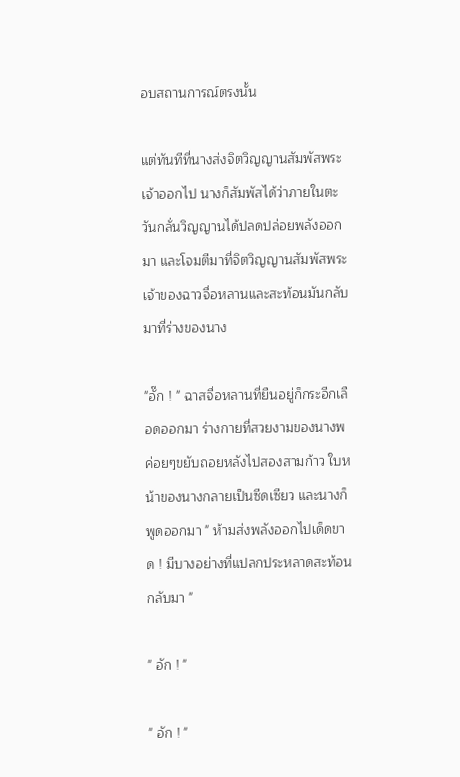อบสถานการณ์ตรงนั้น

แต่ทันทีที่นางส่งจิตวิญญานสัมพัสพระเจ้าออกไป นางก็สัมพัสได้ว่าภายในตะวันกลั่นวิญญานได้ปลดปล่อยพลังออกมา และโจมตีมาที่จิตวิญญานสัมพัสพระเจ้าของฉาวจื่อหลานและสะท้อนมันกลับมาที่ร่างของนาง

"อั๊ก ! " ฉาสจื่อหลานที่ยืนอยู่ก็กระอีกเลือดออกมา ร่างกายที่สวยงามของนางพค่อยๆขยับถอยหลังไปสองสามก้าว ใบหน้าของนางกลายเป็นซีดเซียว และนางก็พูดออกมา " ห้ามส่งพลังออกไปเด็ดขาด ! มีบางอย่างที่แปลกประหลาดสะท้อนกลับมา "

" อัก ! "

" อัก ! "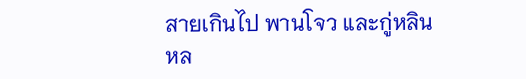สายเกินไป พานโจว และกู่หลินหล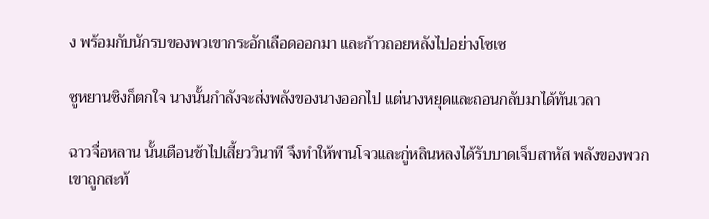ง พร้อมกับนักรบของพวเขากระอักเลือดออกมา และก้าวถอยหลังไปอย่างโซเซ

ซูหยานซิงก็ตกใจ นางนั้นกำลังจะส่งพลังของนางออกไป แต่นางหยุดและถอนกลับมาได้ทันเวลา

ฉาวจื่อหลาน นั้นเตือนช้าไปเสี้ยววินาที จึงทำให้พานโจวและกู่หลินหลงได้รับบาดเจ็บสาหัส พลังของพวกเขาถูกสะท้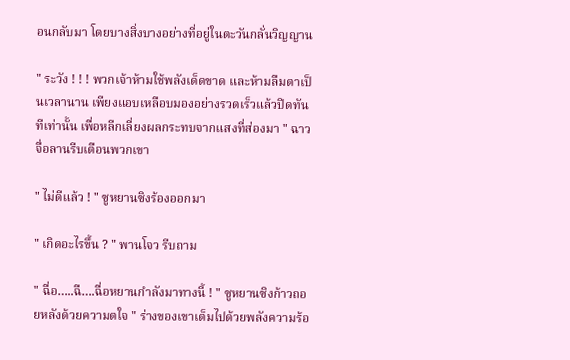อนกลับมา โดยบางสิ่งบางอย่างที่อยู่ในตะวันกลั่นวิญญาน

" ระวัง ! ! ! พวกเจ้าห้ามใช้พลังเด็ดขาด และห้ามลืมตาเป็นเวลานาน เพียงแอบเหลือบมองอย่างรวดเร็วแล้วปิดทันทีเท่านั้น เพื่อหลีกเลี่ยงผลกระทบจากแสงที่ส่องมา " ฉาวจื่อลานรีบเตือนพวกเขา

" ไม่ดีแล้ว ! " ซูหยานซิงร้องออกมา

" เกิดอะไรขึ้น ? " พานโจว รีบถาม

" ฉื่อ…..ฉื….ฉื่อหยานกำลังมาทางนี้ ! " ซูหยานซิงก้าวถอยหลังด้วยความตใจ " ร่างของเขาเต็มไปด้วยพลังความร้อ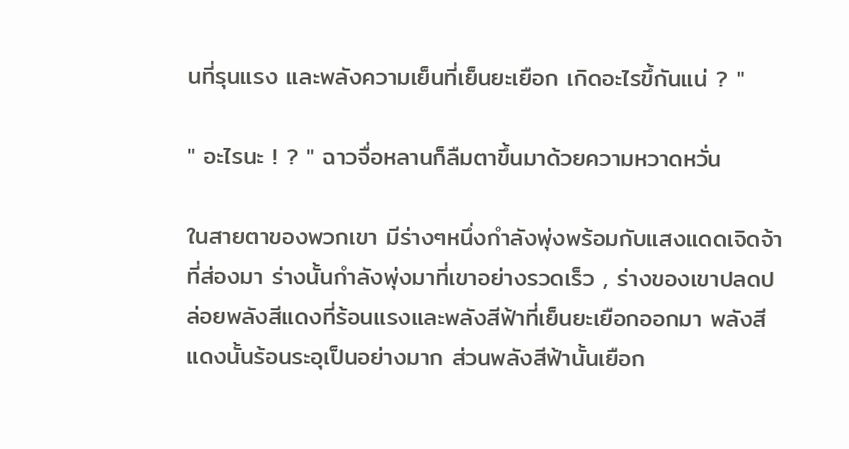นที่รุนแรง และพลังความเย็นที่เย็นยะเยือก เกิดอะไรขึ้กันแน่ ? "

" อะไรนะ ! ? " ฉาวจื่อหลานก็ลืมตาขึ้นมาด้วยความหวาดหวั่น

ในสายตาของพวกเขา มีร่างๆหนึ่งกำลังพุ่งพร้อมกับแสงแดดเจิดจ้าที่ส่องมา ร่างนั้นกำลังพุ่งมาที่เขาอย่างรวดเร็ว , ร่างของเขาปลดปล่อยพลังสีแดงที่ร้อนแรงและพลังสีฟ้าที่เย็นยะเยือกออกมา พลังสีแดงนั้นร้อนระอุเป็นอย่างมาก ส่วนพลังสีฟ้านั้นเยือก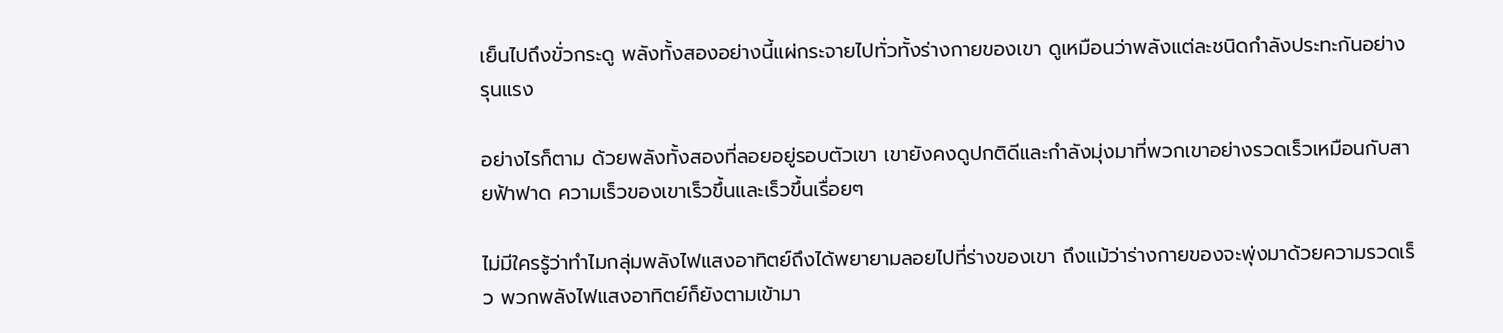เย็นไปถึงขั่วกระดู พลังทั้งสองอย่างนี้แผ่กระจายไปทั่วทั้งร่างกายของเขา ดูเหมือนว่าพลังแต่ละชนิดกำลังประทะกันอย่างรุนแรง

อย่างไรก็ตาม ด้วยพลังทั้งสองที่ลอยอยู่รอบตัวเขา เขายังคงดูปกติดีและกำลังมุ่งมาที่พวกเขาอย่างรวดเร็วเหมือนกับสายฟ้าฟาด ความเร็วของเขาเร็วขึ้นและเร็วขึ้นเรื่อยๆ

ไม่มีใครรู้ว่าทำไมกลุ่มพลังไฟแสงอาทิตย์ถึงได้พยายามลอยไปที่ร่างของเขา ถึงแม้ว่าร่างกายของจะพุ่งมาด้วยความรวดเร็ว พวกพลังไฟแสงอาทิตย์ก็ยังตามเข้ามา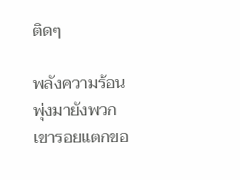ติดๆ

พลังความร้อนพุ่งมายังพวกเขารอยแตกขอ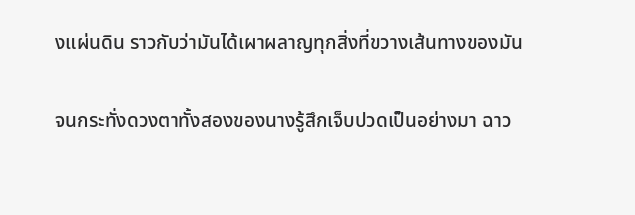งแผ่นดิน ราวกับว่ามันได้เผาผลาญทุกสิ่งที่ขวางเส้นทางของมัน

จนกระทั่งดวงตาทั้งสองของนางรู้สึกเจ็บปวดเป็นอย่างมา ฉาว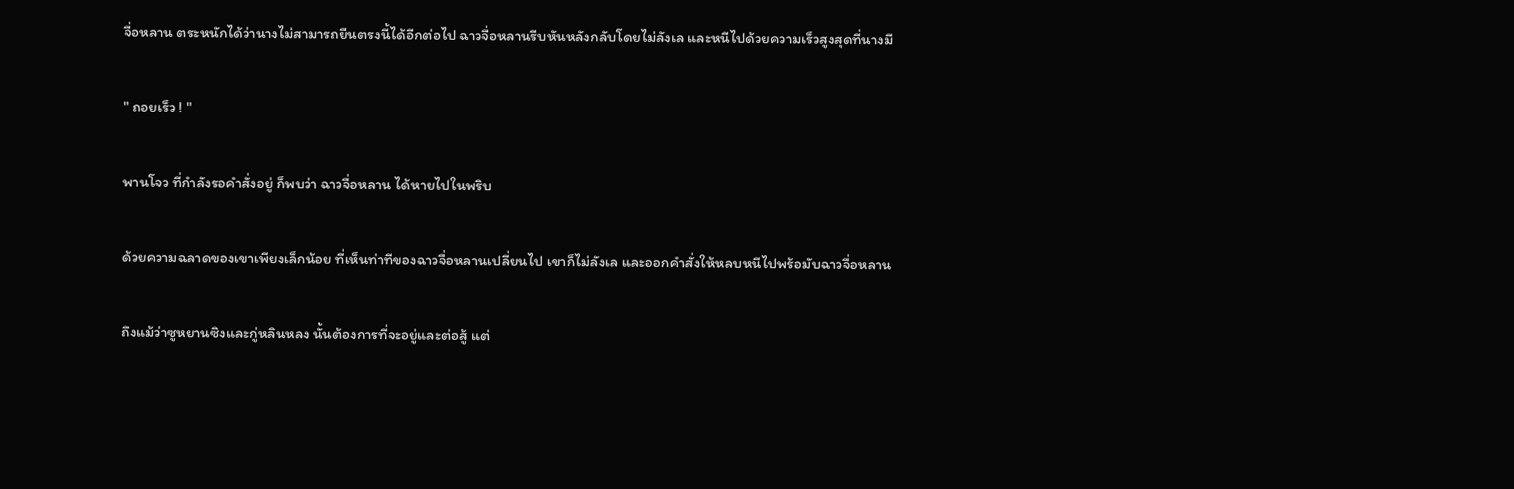จื่อหลาน ตระหนักได้ว่านางไม่สามารถยืนตรงนี้ได้อีกต่อไป ฉาวจื่อหลานรีบหันหลังกลับโดยไม่ลังเล และหนีไปด้วยความเร็วสูงสุดที่นางมี

" ถอยเร็ว ! "

พานโจว ที่กำลังรอคำสั่งอยู่ ก็พบว่า ฉาวจื่อหลาน ได้หายไปในพริบ

ด้วยความฉลาดของเขาเพียงเล็กน้อย ที่เห็นท่าทีของฉาวจื่อหลานเปลี่ยนไป เขาก็ไม่ลังเล และออกคำสั่งให้หลบหนีไปพร้อมับฉาวจื่อหลาน

ถึงแม้ว่าซูหยานซิงและกู่หลินหลง นั้นต้องการที่จะอยู่และต่อสู้ แต่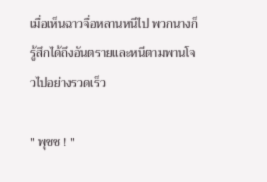เมื่อเห็นฉาวจื่อหลานหนีไป พวกนางก็รู้สึกได้ถึงอันตรายและหนีตามพานโจวไปอย่างรวดเร็ว

" พุชช ! "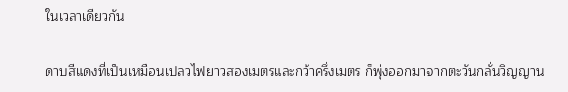ในเวลาเดียวกัน

ดาบสีแดงที่เป็นเหมือนเปลวไฟยาวสองเมตรและกว้าครึ่งเมตร ก็พุ่งออกมาจากตะวันกลั่นวิญญาน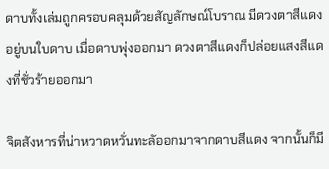ดาบทั้งเล่มถูกครอบคลุมด้วยสัญลักษณ์โบราณ มีดวงตาสีแดงอยู่บนใบดาบ เมื่อดาบพุ่งออกมา ดวงตาสีแดงก็ปล่อยแสงสีแดงที่ชั่วร้ายออกมา

จิตสังหารที่น่าหวาดหวั่นทะลัออกมาจากดาบสีแดง จากนั้นก็มี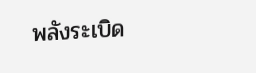พลังระเบิด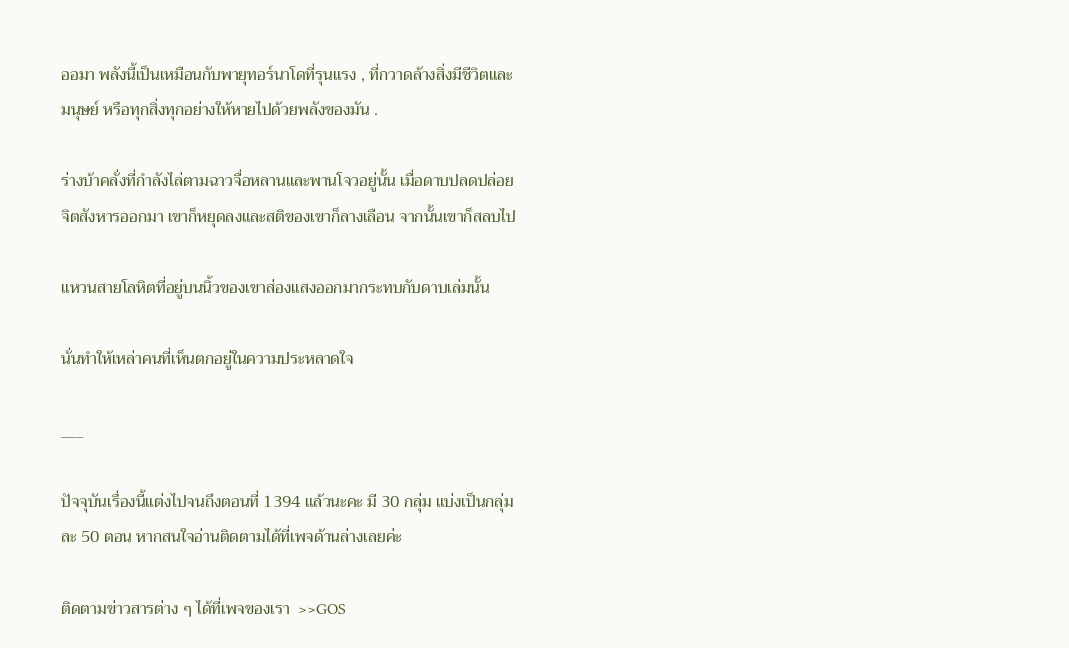ออมา พลังนี้เป็นเหมือนกับพายุทอร์นาโดที่รุนแรง , ที่กวาดล้างสิ่งมีชีวิตและมนุษย์ หรือทุกสิ่งทุกอย่างให้หายไปด้วยพลังของมัน .

ร่างบ้าคลั่งที่กำลังไล่ตามฉาวจื่อหลานและพานโจวอยู่นั้น เมื่อดาบปลดปล่อยจิตสังหารออกมา เขาก็หยุดลงและสติของเขาก็ลางเลือน จากนั้นเขาก็สลบไป

แหวนสายโลหิตที่อยู่บนนิ้วของเขาส่องแสงออกมากระทบกับดาบเล่มนั้น

นั่นทำให้เหล่าคนที่เห็นตกอยู่ในความประหลาดใจ

___

ปัจจุบันเรื่องนี้แต่งไปจนถึงตอนที่ 1394 แล้วนะคะ มี 30 กลุ่ม แบ่งเป็นกลุ่มละ 50 ตอน หากสนใจอ่านติดตามได้ที่เพจด้านล่างเลยค่ะ

ติดตามข่าวสารต่าง ๆ ได้ที่เพจของเรา  >>GOS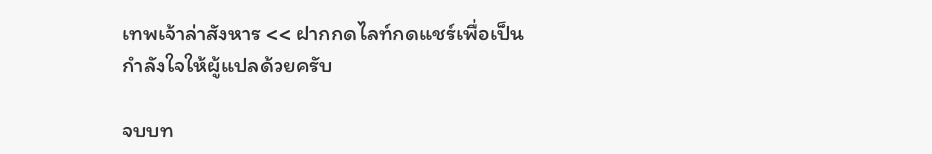เทพเจ้าล่าสังหาร << ฝากกดไลท์กดแชร์เพื่อเป็นกำลังใจให้ผู้แปลด้วยครับ

จบบท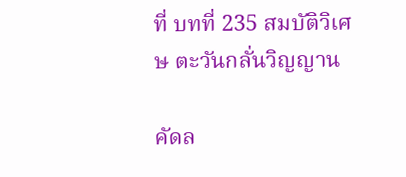ที่ บทที่ 235 สมบัติวิเศษ ตะวันกลั่นวิญญาน

คัดล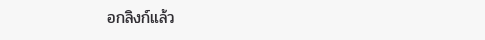อกลิงก์แล้ว